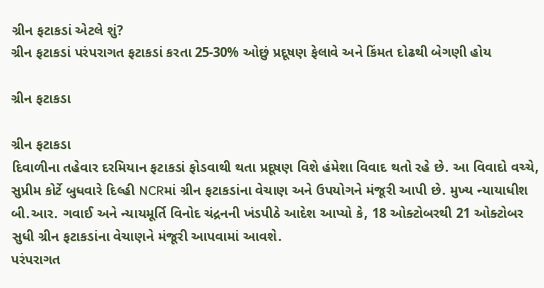ગ્રીન ફટાકડાં એટલે શું?
ગ્રીન ફટાકડાં પરંપરાગત ફટાકડાં કરતા 25-30% ઓછું પ્રદૂષણ ફેલાવે અને કિંમત દોઢથી બેગણી હોય

ગ્રીન ફટાકડા

ગ્રીન ફટાકડા
દિવાળીના તહેવાર દરમિયાન ફટાકડાં ફોડવાથી થતા પ્રદૂષણ વિશે હંમેશા વિવાદ થતો રહે છે. આ વિવાદો વચ્ચે, સુપ્રીમ કોર્ટે બુધવારે દિલ્હી NCRમાં ગ્રીન ફટાકડાંના વેચાણ અને ઉપયોગને મંજૂરી આપી છે. મુખ્ય ન્યાયાધીશ બી.આર. ગવાઈ અને ન્યાયમૂર્તિ વિનોદ ચંદ્રનની ખંડપીઠે આદેશ આપ્યો કે, 18 ઓક્ટોબરથી 21 ઓક્ટોબર સુધી ગ્રીન ફટાકડાંના વેચાણને મંજૂરી આપવામાં આવશે.
પરંપરાગત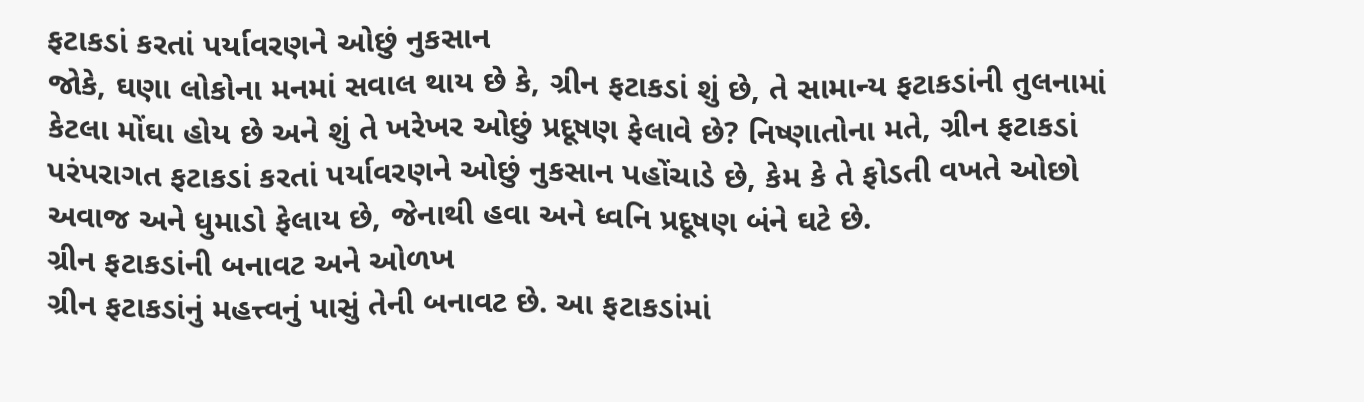ફટાકડાં કરતાં પર્યાવરણને ઓછું નુકસાન
જોકે, ઘણા લોકોના મનમાં સવાલ થાય છે કે, ગ્રીન ફટાકડાં શું છે, તે સામાન્ય ફટાકડાંની તુલનામાં કેટલા મોંઘા હોય છે અને શું તે ખરેખર ઓછું પ્રદૂષણ ફેલાવે છે? નિષ્ણાતોના મતે, ગ્રીન ફટાકડાં પરંપરાગત ફટાકડાં કરતાં પર્યાવરણને ઓછું નુકસાન પહોંચાડે છે, કેમ કે તે ફોડતી વખતે ઓછો અવાજ અને ધુમાડો ફેલાય છે, જેનાથી હવા અને ધ્વનિ પ્રદૂષણ બંને ઘટે છે.
ગ્રીન ફટાકડાંની બનાવટ અને ઓળખ
ગ્રીન ફટાકડાંનું મહત્ત્વનું પાસું તેની બનાવટ છે. આ ફટાકડાંમાં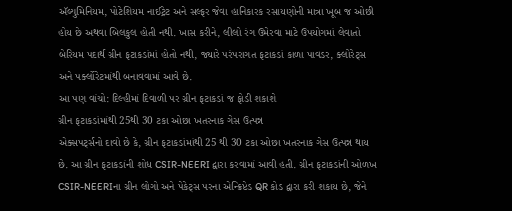ઍલ્યુમિનિયમ, પોટેશિયમ નાઈટ્રેટ અને સલ્ફર જેવા હાનિકારક રસાયણોની માત્રા ખૂબ જ ઓછી હોય છે અથવા બિલકુલ હોતી નથી. ખાસ કરીને, લીલો રંગ ઉમેરવા માટે ઉપયોગમાં લેવાતો બેરિયમ પદાર્થ ગ્રીન ફટાકડાંમાં હોતો નથી, જ્યારે પરંપરાગત ફટાકડાં કાળા પાવડર, ક્લોરેટ્સ અને પર્ક્લોરેટમાંથી બનાવવામાં આવે છે.
આ પણ વાંચો: દિલ્હીમાં દિવાળી પર ગ્રીન ફટાકડાં જ ફોડી શકાશે
ગ્રીન ફટાકડાંમાંથી 25થી 30 ટકા ઓછા ખતરનાક ગેસ ઉત્પન્ન
એક્સપર્ટ્સનો દાવો છે કે, ગ્રીન ફટાકડાંમાંથી 25 થી 30 ટકા ઓછા ખતરનાક ગેસ ઉત્પન્ન થાય છે. આ ગ્રીન ફટાકડાંની શોધ CSIR-NEERI દ્વારા કરવામાં આવી હતી. ગ્રીન ફટાકડાંની ઓળખ CSIR-NEERIના ગ્રીન લોગો અને પેકેટ્સ પરના એન્ક્રિપ્ટેડ QR કોડ દ્વારા કરી શકાય છે, જેને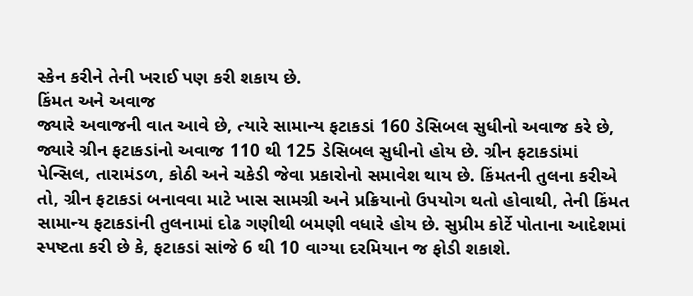સ્કેન કરીને તેની ખરાઈ પણ કરી શકાય છે.
કિંમત અને અવાજ
જ્યારે અવાજની વાત આવે છે, ત્યારે સામાન્ય ફટાકડાં 160 ડેસિબલ સુધીનો અવાજ કરે છે, જ્યારે ગ્રીન ફટાકડાંનો અવાજ 110 થી 125 ડેસિબલ સુધીનો હોય છે. ગ્રીન ફટાકડાંમાં પેન્સિલ, તારામંડળ, કોઠી અને ચકેડી જેવા પ્રકારોનો સમાવેશ થાય છે. કિંમતની તુલના કરીએ તો, ગ્રીન ફટાકડાં બનાવવા માટે ખાસ સામગ્રી અને પ્રક્રિયાનો ઉપયોગ થતો હોવાથી, તેની કિંમત સામાન્ય ફટાકડાંની તુલનામાં દોઢ ગણીથી બમણી વધારે હોય છે. સુપ્રીમ કોર્ટે પોતાના આદેશમાં સ્પષ્ટતા કરી છે કે, ફટાકડાં સાંજે 6 થી 10 વાગ્યા દરમિયાન જ ફોડી શકાશે.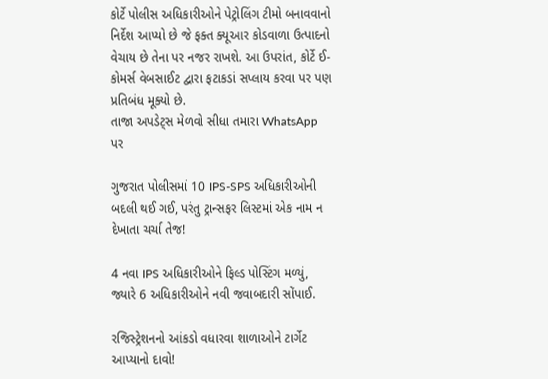કોર્ટે પોલીસ અધિકારીઓને પેટ્રોલિંગ ટીમો બનાવવાનો નિર્દેશ આપ્યો છે જે ફક્ત ક્યૂઆર કોડવાળા ઉત્પાદનો વેચાય છે તેના પર નજર રાખશે. આ ઉપરાંત, કોર્ટે ઈ-કોમર્સ વેબસાઈટ દ્વારા ફટાકડાં સપ્લાય કરવા પર પણ પ્રતિબંધ મૂક્યો છે.
તાજા અપડેટ્સ મેળવો સીધા તમારા WhatsApp પર

ગુજરાત પોલીસમાં 10 IPS-SPS અધિકારીઓની બદલી થઈ ગઈ, પરંતુ ટ્રાન્સફર લિસ્ટમાં એક નામ ન દેખાતા ચર્ચા તેજ!

4 નવા IPS અધિકારીઓને ફિલ્ડ પોસ્ટિંગ મળ્યું, જ્યારે 6 અધિકારીઓને નવી જવાબદારી સોંપાઈ.

રજિસ્ટ્રેશનનો આંકડો વધારવા શાળાઓને ટાર્ગેટ આપ્યાનો દાવો!